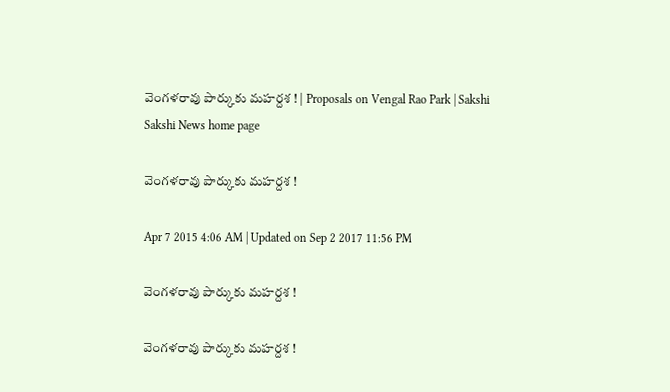వెంగళరావు పార్కుకు మహర్దశ ! | Proposals on Vengal Rao Park | Sakshi
Sakshi News home page

వెంగళరావు పార్కుకు మహర్దశ !

Apr 7 2015 4:06 AM | Updated on Sep 2 2017 11:56 PM

వెంగళరావు పార్కుకు మహర్దశ !

వెంగళరావు పార్కుకు మహర్దశ !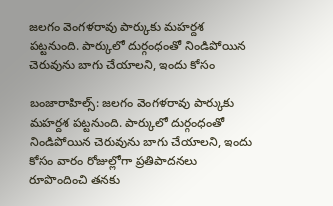జలగం వెంగళరావు పార్కుకు మహర్దశ పట్టనుంది. పార్కులో దుర్గంధంతో నిండిపోయిన చెరువును బాగు చేయాలని, ఇందు కోసం

బంజారాహిల్స్: జలగం వెంగళరావు పార్కుకు మహర్దశ పట్టనుంది. పార్కులో దుర్గంధంతో నిండిపోయిన చెరువును బాగు చేయాలని, ఇందు కోసం వారం రోజుల్లోగా ప్రతిపాదనలు రూపొందించి తనకు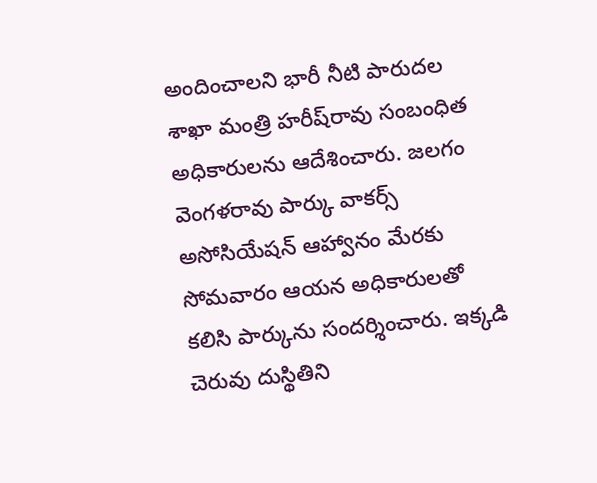అందించాలని భారీ నీటి పారుదల శాఖా మంత్రి హరీష్‌రావు సంబంధిత అధికారులను ఆదేశించారు. జలగం వెంగళరావు పార్కు వాకర్స్ అసోసియేషన్ ఆహ్వానం మేరకు సోమవారం ఆయన అధికారులతో కలిసి పార్కును సందర్శించారు. ఇక్కడి చెరువు దుస్థితిని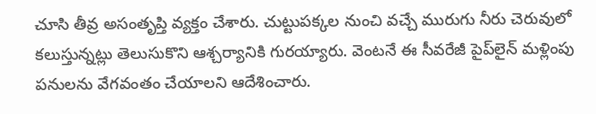చూసి తీవ్ర అసంతృప్తి వ్యక్తం చేశారు. చుట్టుపక్కల నుంచి వచ్చే మురుగు నీరు చెరువులో కలుస్తున్నట్లు తెలుసుకొని ఆశ్చర్యానికి గురయ్యారు. వెంటనే ఈ సీవరేజీ పైప్‌లైన్ మళ్లింపు పనులను వేగవంతం చేయాలని ఆదేశించారు.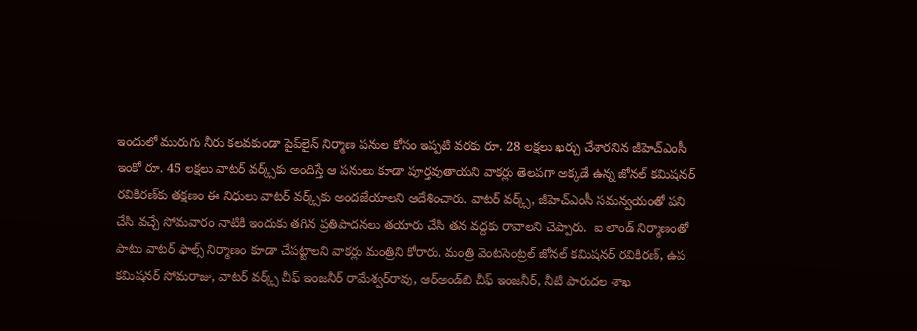ఇందులో మురుగు నీరు కలవకుండా పైప్‌లైన్ నిర్మాణ పనుల కోసం ఇప్పటి వరకు రూ. 28 లక్షలు ఖర్చు చేశారనిన జీహెచ్‌ఎంసీ ఇంకో రూ. 45 లక్షలు వాటర్ వర్క్స్‌కు అందిస్తే ఆ పనులు కూడా పూర్తవుతాయని వాకర్లు తెలపగా అక్కడే ఉన్న జోనల్ కమిషనర్ రవికిరణ్‌కు తక్షణం ఈ నిధులు వాటర్ వర్క్స్‌కు అందజేయాలని ఆదేశించారు. వాటర్ వర్క్స్, జీహెచ్‌ఎంసీ సమన్వయంతో పని చేసి వచ్చే సోమవారం నాటికి ఇందుకు తగిన ప్రతిపాదనలు తయారు చేసి తన వద్దకు రావాలని చెప్పారు.  ఐ లాండ్ నిర్మాణంతో పాటు వాటర్ ఫాల్స్ నిర్మాణం కూడా చేపట్టాలని వాకర్లు మంత్రిని కోరారు. మంత్రి వెంటసెంట్రల్ జోనల్ కమిషనర్ రవికిరణ్, ఉప కమిషనర్ సోమరాజు, వాటర్ వర్క్స్ చీఫ్ ఇంజనీర్ రామేశ్వర్‌రావు, ఆర్‌అండ్‌బి చీఫ్ ఇంజనీర్, నీటి పారుదల శాఖ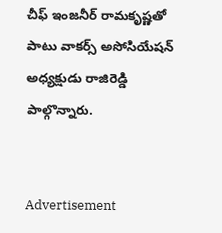చీఫ్ ఇంజనీర్ రామకృష్ణతో పాటు వాకర్స్ అసోసియేషన్ అధ్యక్షుడు రాజిరెడ్డి పాల్గొన్నారు.


Advertisement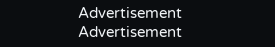Advertisement
Advertisement